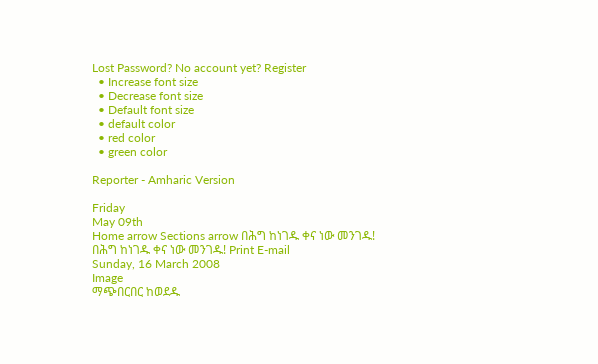Lost Password? No account yet? Register
  • Increase font size
  • Decrease font size
  • Default font size
  • default color
  • red color
  • green color

Reporter - Amharic Version

Friday
May 09th
Home arrow Sections arrow በሕግ ከነገዱ ቀና ነው መንገዱ!
በሕግ ከነገዱ ቀና ነው መንገዱ! Print E-mail
Sunday, 16 March 2008
Image
ማጭበርበር ከወደዱ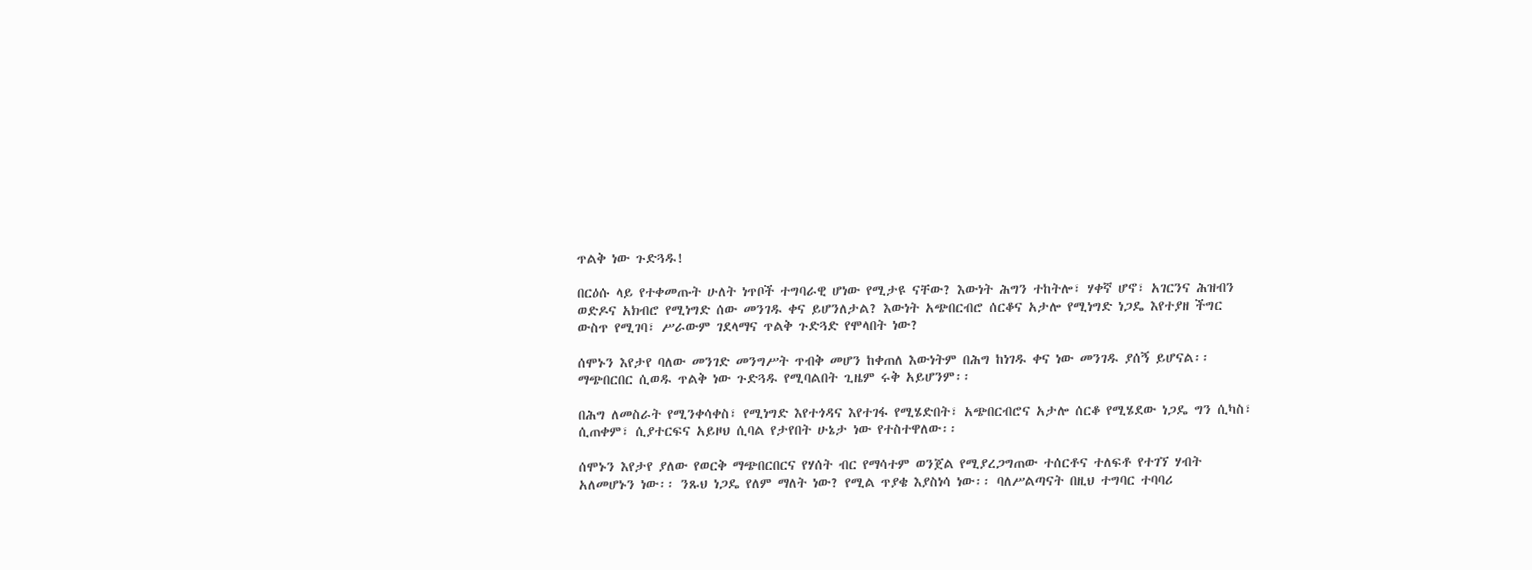ጥልቅ ነው ጉድጓዱ!

በርዕሱ ላይ የተቀመጡት ሁለት ነጥቦች ተግባራዊ ሆነው የሚታዩ ናቸው? እውነት ሕግን ተከትሎ፣ ሃቀኛ ሆኖ፣ አገርንና ሕዝብን ወድዶና አክብሮ የሚነግድ ሰው መንገዱ ቀና ይሆንለታል? እውነት አጭበርብሮ ሰርቆና አታሎ የሚነግድ ነጋዴ እየተያዘ ችግር ውስጥ የሚገባ፣ ሥራውም ገደላማና ጥልቅ ጉድጓድ የሞላበት ነው?

ሰሞኑን እየታየ ባለው መንገድ መንግሥት ጥብቅ መሆን ከቀጠለ እውነትም በሕግ ከነገዱ ቀና ነው መንገዱ ያሰኝ ይሆናል፡፡ ማጭበርበር ሲወዱ ጥልቅ ነው ጉድጓዱ የሚባልበት ጊዜም ሩቅ አይሆንም፡፡

በሕግ ለመስራት የሚንቀሳቀስ፣ የሚነግድ እየተጎዳና እየተገፋ የሚሄድበት፣ አጭበርብሮና አታሎ ሰርቆ የሚሄደው ነጋዴ ግን ሲካስ፣ ሲጠቀም፣ ሲያተርፍና አይዞህ ሲባል የታየበት ሁኔታ ነው የተስተዋለው፡፡

ሰሞኑን እየታየ ያለው የወርቅ ማጭበርበርና የሃሰት ብር የማሳተም ወንጀል የሚያረጋግጠው ተሰርቶና ተለፍቶ የተገኘ ሃብት አለመሆኑን ነው፡፡ ንጹህ ነጋዴ የለም ማለት ነው? የሚል ጥያቄ እያስነሳ ነው፡፡ ባለሥልጣናት በዚህ ተግባር ተባባሪ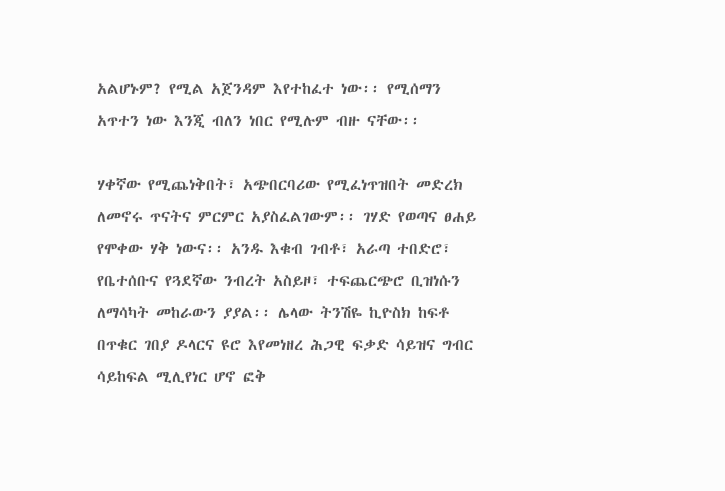አልሆኑም? የሚል አጀንዳም እየተከፈተ ነው፡፡ የሚሰማን አጥተን ነው እንጂ ብለን ነበር የሚሉም ብዙ ናቸው፡፡

ሃቀኛው የሚጨነቅበት፣ አጭበርባሪው የሚፈነጥዝበት መድረክ ለመኖሩ ጥናትና ምርምር አያስፈልገውም፡፡ ገሃድ የወጣና ፀሐይ የሞቀው ሃቅ ነውና፡፡ አንዱ እቁብ ገብቶ፣ አራጣ ተበድሮ፣ የቤተሰቡና የጓደኛው ንብረት አስይዞ፣ ተፍጨርጭሮ ቢዝነሱን ለማሳካት መከራውን ያያል፡፡ ሌላው ትንሽዬ ኪዮስክ ከፍቶ በጥቁር ገበያ ዶላርና ዩሮ እየመነዘረ ሕጋዊ ፍቃድ ሳይዝና ግብር ሳይከፍል ሚሊየነር ሆኖ ፎቅ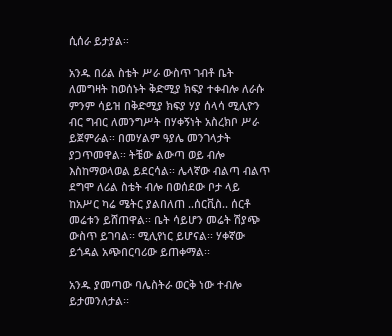ሲሰራ ይታያል፡፡

አንዱ በሪል ስቴት ሥራ ውስጥ ገብቶ ቤት ለመግዛት ከወሰኑት ቅድሚያ ክፍያ ተቀብሎ ለራሱ ምንም ሳይዝ በቅድሚያ ክፍያ ሃያ ሰላሳ ሚሊዮን ብር ግብር ለመንግሥት በሃቀኝነት አስረክቦ ሥራ ይጀምራል፡፡ በመሃልም ዓያሌ መንገላታት ያጋጥመዋል፡፡ ትቼው ልውጣ ወይ ብሎ እስከማወላወል ይደርሳል፡፡ ሌላኛው ብልጣ ብልጥ ደግሞ ለሪል ስቴት ብሎ በወሰደው ቦታ ላይ ከአሥር ካሬ ሜትር ያልበለጠ ..ሰርቪስ.. ሰርቶ መሬቱን ይሸጠዋል፡፡ ቤት ሳይሆን መሬት ሽያጭ ውስጥ ይገባል፡፡ ሚሊየነር ይሆናል፡፡ ሃቀኛው ይጎዳል አጭበርባሪው ይጠቀማል፡፡

አንዱ ያመጣው ባሌስትራ ወርቅ ነው ተብሎ ይታመንለታል፡፡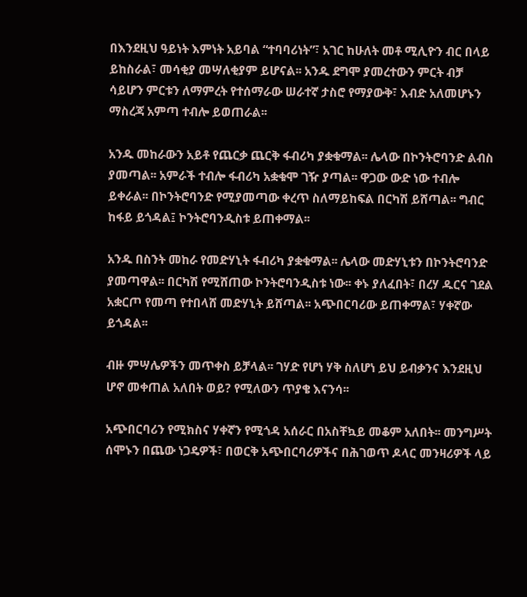በእንደዚህ ዓይነት እምነት አይባል “ተባባሪነት”፣ አገር ከሁለት መቶ ሚሊዮን ብር በላይ ይከስራል፣ መሳቂያ መሣለቂያም ይሆናል፡፡ አንዱ ደግሞ ያመረተውን ምርት ብቻ ሳይሆን ምርቱን ለማምረት የተሰማራው ሠራተኛ ታስሮ የማያውቅ፣ እብድ አለመሆኑን ማስረጃ አምጣ ተብሎ ይወጠራል፡፡

አንዱ መከራውን አይቶ የጨርቃ ጨርቅ ፋብሪካ ያቋቁማል፡፡ ሌላው በኮንትሮባንድ ልብስ ያመጣል፡፡ አምራች ተብሎ ፋብሪካ አቋቁሞ ገዥ ያጣል፡፡ ዋጋው ውድ ነው ተብሎ ይቀራል፡፡ በኮንትሮባንድ የሚያመጣው ቀረጥ ስለማይከፍል በርካሽ ይሸጣል፡፡ ግብር ከፋይ ይጎዳል፤ ኮንትሮባንዲስቱ ይጠቀማል፡፡

አንዱ በስንት መከራ የመድሃኒት ፋብሪካ ያቋቁማል፡፡ ሌላው መድሃኒቱን በኮንትሮባንድ ያመጣዋል፡፡ በርካሽ የሚሸጠው ኮንትሮባንዲስቱ ነው፡፡ ቀኑ ያለፈበት፣ በረሃ ዱርና ገደል አቋርጦ የመጣ የተበላሸ መድሃኒት ይሸጣል፡፡ አጭበርባሪው ይጠቀማል፣ ሃቀኛው ይጎዳል፡፡

ብዙ ምሣሌዎችን መጥቀስ ይቻላል፡፡ ገሃድ የሆነ ሃቅ ስለሆነ ይህ ይብቃንና እንደዚህ ሆኖ መቀጠል አለበት ወይ? የሚለውን ጥያቄ እናንሳ፡፡

አጭበርባሪን የሚክስና ሃቀኛን የሚጎዳ አሰራር በአስቸኳይ መቆም አለበት፡፡ መንግሥት ሰሞኑን በጨው ነጋዴዎች፣ በወርቅ አጭበርባሪዎችና በሕገወጥ ዶላር መንዛሪዎች ላይ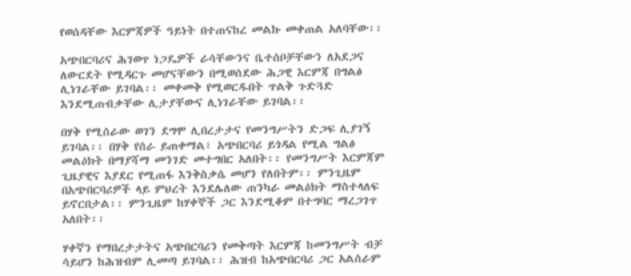የወሰዳቸው እርምጃዎች ዓይነት በተጠናከረ መልኩ መቀጠል አለባቸው፡፡

አጭበርባሪና ሕገወጥ ነጋዴዎች ራሳቸውንና ቤተሰቦቻቸውን ለአደጋና ለውርደት የሚዳርጉ መሆናቸውን በሚወሰደው ሕጋዊ እርምጃ በግልፅ ሊነገራቸው ይገባል፡፡ መቀመቅ የሚወርዱበት ጥልቅ ጉድጓድ እንደሚጠብቃቸው ሊታያቸውና ሊነገራቸው ይገባል፡፡

በሃቅ የሚሰራው ወገን ደግሞ ሊበረታታና የመንግሥትን ድጋፍ ሊያገኝ ይገባል፡፡ በሃቅ የሰራ ይጠቀማል፣ አጭበርባሪ ይጎዳል የሚል ግልፅ መልዕክት በማያሻማ መንገድ መተግበር አለበት፡፡ የመንግሥት እርምጃም ጊዜያዊና እያደር የሚጠፋ እንቅስቃሴ መሆን የለበትም፡፡ ምንጊዜም በአጭበርባሪዎች ላይ ምህረት እንደሌለው ጠንካራ መልዕክት ማስተላለፍ ይኖርበታል፡፡ ምንጊዜም ከሃቀኞች ጋር እንደሚቆም በተግባር ማረጋገጥ አለበት፡፡

ሃቀኛን የማበረታታትና አጭበርባሪን የመቅጣት እርምጃ ከመንግሥት ብቻ ሳይሆን ከሕዝብም ሊመጣ ይገባል፡፡ ሕዝብ ከአጭበርባሪ ጋር አልሰራም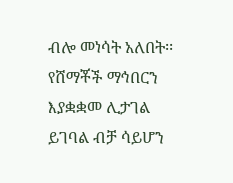ብሎ መነሳት አለበት፡፡ የሸማቾች ማኅበርን እያቋቋመ ሊታገል ይገባል ብቻ ሳይሆን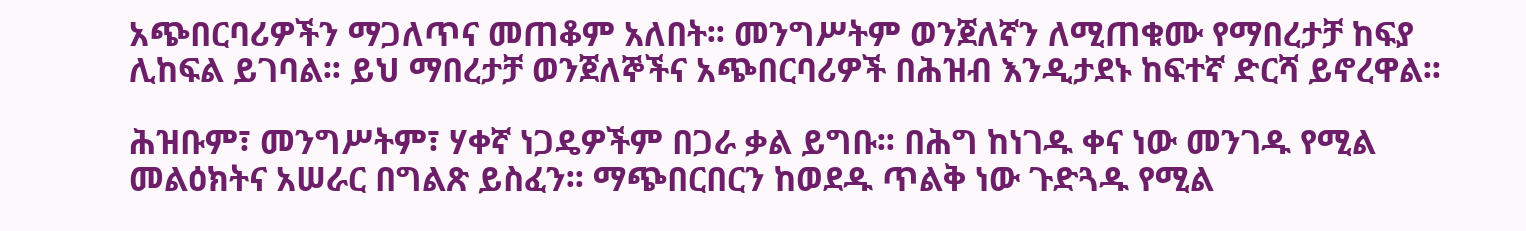አጭበርባሪዎችን ማጋለጥና መጠቆም አለበት፡፡ መንግሥትም ወንጀለኛን ለሚጠቁሙ የማበረታቻ ከፍያ ሊከፍል ይገባል፡፡ ይህ ማበረታቻ ወንጀለኞችና አጭበርባሪዎች በሕዝብ እንዲታደኑ ከፍተኛ ድርሻ ይኖረዋል፡፡

ሕዝቡም፣ መንግሥትም፣ ሃቀኛ ነጋዴዎችም በጋራ ቃል ይግቡ፡፡ በሕግ ከነገዱ ቀና ነው መንገዱ የሚል መልዕክትና አሠራር በግልጽ ይስፈን፡፡ ማጭበርበርን ከወደዱ ጥልቅ ነው ጉድጓዱ የሚል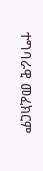ተግባራዊ መፈክርም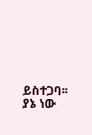ይስተጋባ፡፡ ያኔ ነው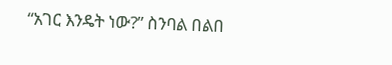“አገር እንዴት ነው?” ስንባል በልበ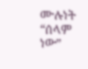ሙሉነት “ሰላም ነው”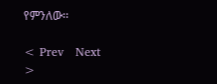የምንለው፡፡

< Prev   Next >